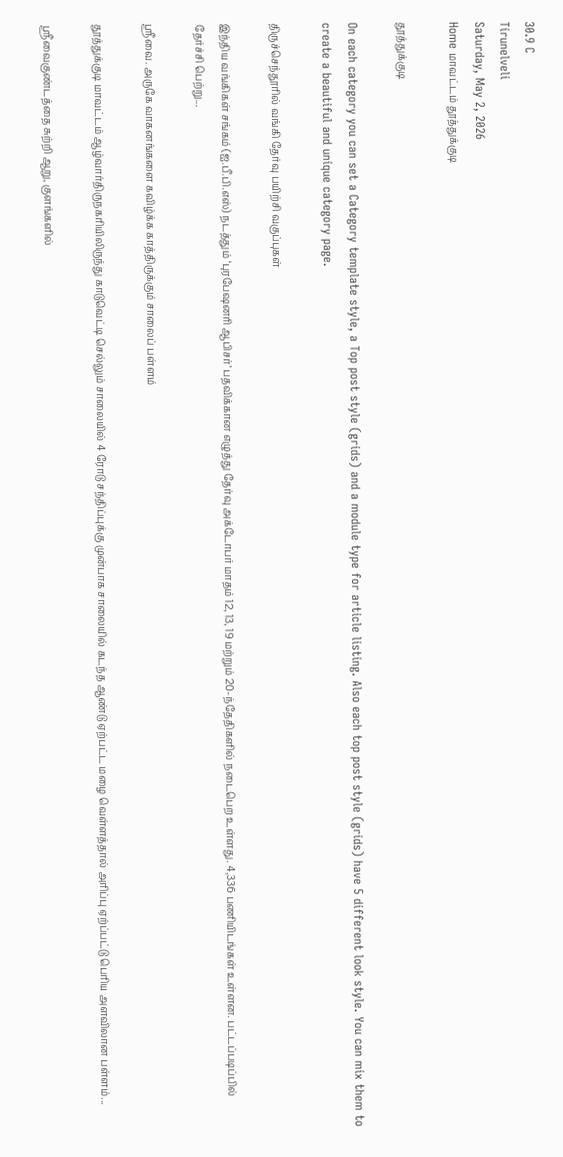30.9 C
Tirunelveli
Saturday, May 2, 2026
Home மாவட்டம் தூத்துக்குடி

தூத்துக்குடி

On each category you can set a Category template style, a Top post style (grids) and a module type for article listing. Also each top post style (grids) have 5 different look style. You can mix them to create a beautiful and unique category page.

திருச்செந்தூரில் வங்கி தேர்வு பயிற்சி வகுப்புகள்

இந்திய வங்கிகள் சங்கம் (ஐ.பீ.பி.எஸ்) நடத்தும் ‘புரபேஷனரி ஆபிசர்’ பதவிக்கான எழுத்து தேர்வு அக்டோபர் மாதம் 12, 13, 19 மற்றும் 20-ந்தேதிகளில் நடைபெற உள்ளது. 4,336 பணியிடங்கள் உள்ளன. பட்டப்படிப்பில் தேர்ச்சி பெற்று...

ஸ்ரீவை. அருகே வாகனங்களை கவிழ்க்க காத்திருக்கும் சாலைப் பள்ளம்

தூத்துக்குடி மாவட்டம் ஆழ்வார்திருநகரியிலிருந்து காடுவெட்டி செல்லும் சாலையில் 4 ரோடு சந்திப்புக்கு முன்பாக சாலையில் கடந்த ஆண்டு ஏற்பட்ட மழை வெள்ளத்தால் அரிப்பு ஏற்ப்பட்டு பெரிய அளவிலான பள்ளம்...

ஸ்ரீவைகுண்டத்தை சுற்றி ஆறு, குளங்களில்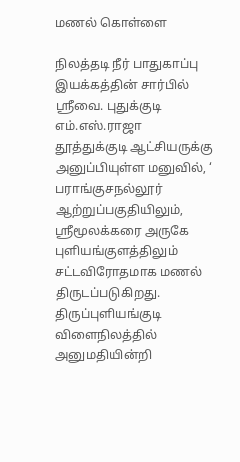மணல் கொள்ளை

நிலத்தடி நீர் பாதுகாப்பு இயக்கத்தின் சார்பில் ஸ்ரீவை. புதுக்குடி எம்.எஸ்.ராஜா தூத்துக்குடி ஆட்சியருக்கு அனுப்பியுள்ள மனுவில், ‘ பராங்குசநல்லூர் ஆற்றுப்பகுதியிலும், ஸ்ரீமூலக்கரை அருகே புளியங்குளத்திலும் சட்டவிரோதமாக மணல் திருடப்படுகிறது. திருப்புளியங்குடி விளைநிலத்தில் அனுமதியின்றி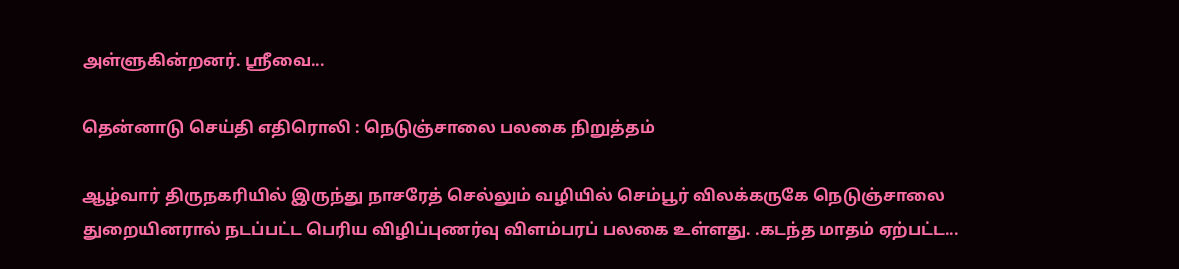அள்ளுகின்றனர். ஸ்ரீவை...

தென்னாடு செய்தி எதிரொலி : நெடுஞ்சாலை பலகை நிறுத்தம்

ஆழ்வார் திருநகரியில் இருந்து நாசரேத் செல்லும் வழியில் செம்பூர் விலக்கருகே நெடுஞ்சாலை துறையினரால் நடப்பட்ட பெரிய விழிப்புணர்வு விளம்பரப் பலகை உள்ளது. .கடந்த‌ மாதம் ஏற்பட்ட...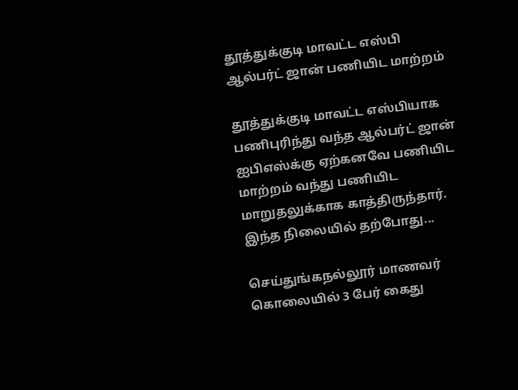தூத்துக்குடி மாவட்ட எஸ்பி ஆல்பர்ட் ஜான் பணியிட மாற்றம்

தூத்துக்குடி மாவட்ட எஸ்பியாக பணிபுரிந்து வந்த ஆல்பர்ட் ஜான் ஐபிஎஸ்க்கு ஏற்கனவே பணியிட மாற்றம் வந்து பணியிட மாறுதலுக்காக காத்திருந்தார். இந்த நிலையில் தற்போது...

செய்துங்கநல்லூர் மாணவர் கொலையில் 3 பேர் கைது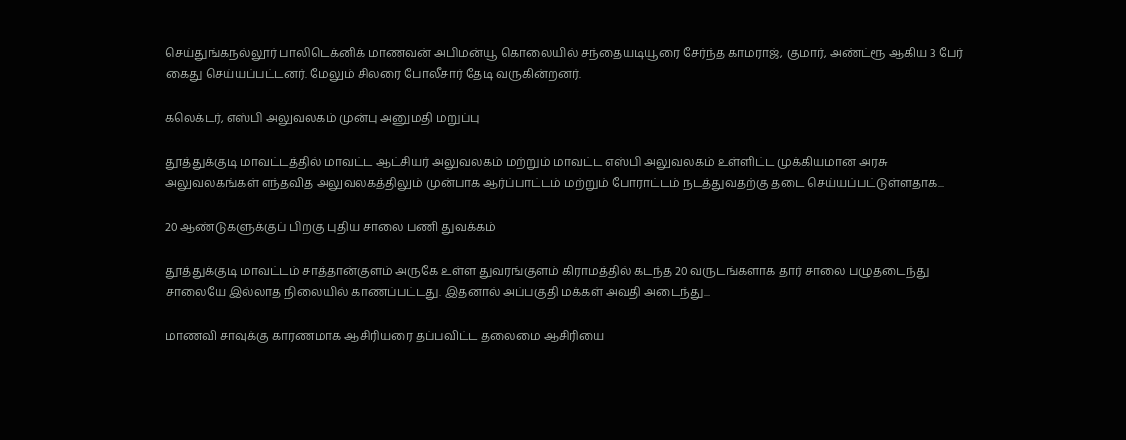செய்துங்கநல்லூர் பாலிடெக்னிக் மாணவன் அபிமன்யூ கொலையில் சந்தையடியூரை சேர்ந்த காமராஜ், குமார், அண்ட்ரூ ஆகிய 3 பேர் கைது செய்யப்பட்டனர். மேலும் சிலரை போலீசார் தேடி வருகின்றனர்.

கலெக்டர், எஸ்பி அலுவலகம் முன்பு அனுமதி மறுப்பு

தூத்துக்குடி மாவட்டத்தில் மாவட்ட ஆட்சியர் அலுவலகம் மற்றும் மாவட்ட எஸ்பி அலுவலகம் உள்ளிட்ட முக்கியமான அரசு அலுவலகங்கள் எந்தவித அலுவலகத்திலும் முன்பாக ஆர்ப்பாட்டம் மற்றும் போராட்டம் நடத்துவதற்கு தடை செய்யப்பட்டுள்ளதாக...

20 ஆண்டுகளுக்குப் பிறகு புதிய சாலை பணி துவக்கம்

தூத்துக்குடி மாவட்டம் சாத்தான்குளம் அருகே உள்ள துவரங்குளம் கிராமத்தில் கடந்த 20 வருடங்களாக தார் சாலை பழுதடைந்து சாலையே இல்லாத நிலையில் காணப்பட்டது. இதனால் அப்பகுதி மக்கள் அவதி அடைந்து...

மாணவி சாவுக்கு காரணமாக ஆசிரியரை தப்பவிட்ட தலைமை ஆசிரியை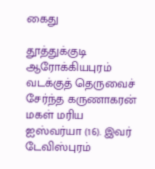கைது

தூத்துக்குடி ஆரோக்கியபுரம் வடக்குத் தெருவைச் சேர்ந்த கருணாகரன் மகள் மரிய ஐஸ்வர்யா (16). இவர் டேவிஸ்புரம்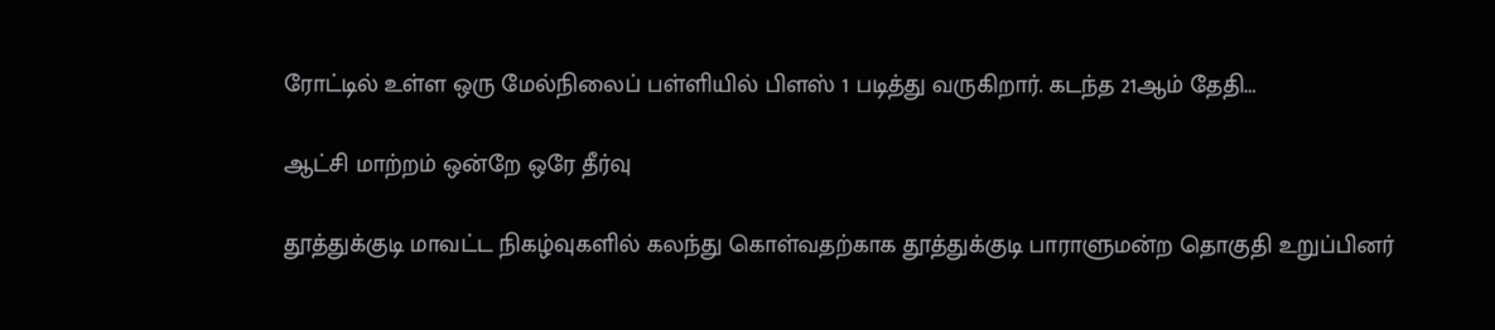ரோட்டில் உள்ள ஒரு மேல்நிலைப் பள்ளியில் பிளஸ் 1 படித்து வருகிறார். கடந்த 21ஆம் தேதி...

ஆட்சி மாற்றம் ஒன்றே ஒரே தீர்வு

தூத்துக்குடி மாவட்ட நிகழ்வுகளில் கலந்து கொள்வதற்காக தூத்துக்குடி பாராளுமன்ற தொகுதி உறுப்பினர்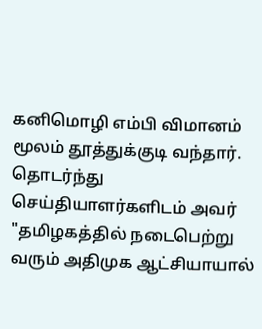கனிமொழி எம்பி விமானம் மூலம் தூத்துக்குடி வந்தார். தொடர்ந்து செய்தியாளர்களிடம் அவர் "தமிழகத்தில் நடைபெற்று வரும் அதிமுக ஆட்சியாயால்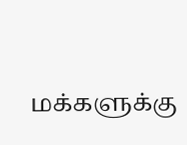மக்களுக்கு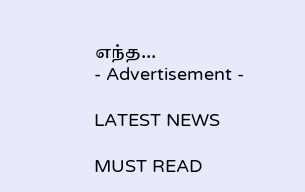எந்த...
- Advertisement -

LATEST NEWS

MUST READ